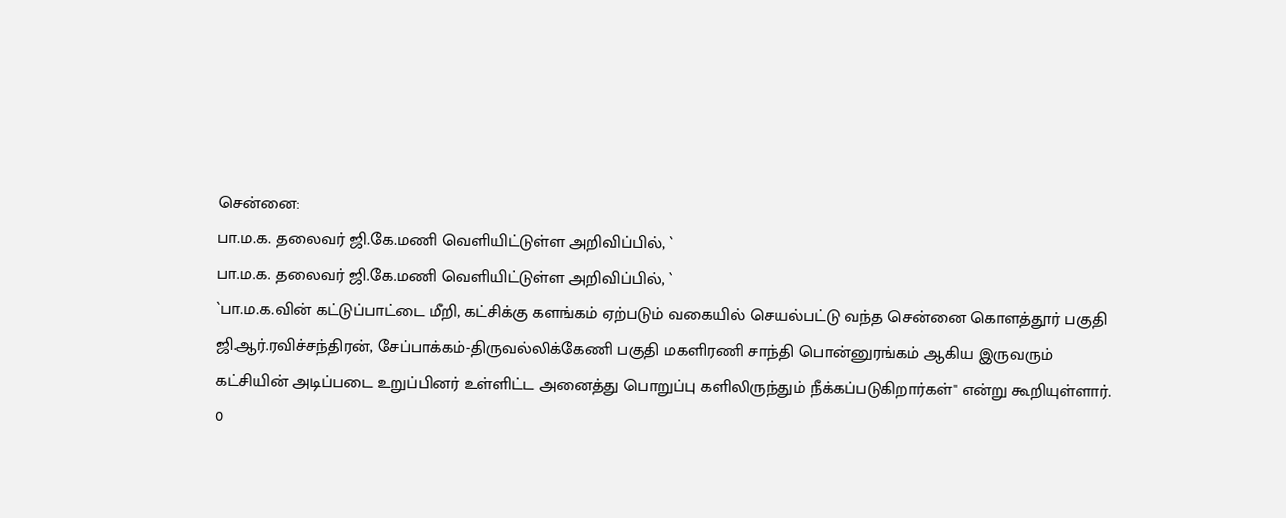சென்னை:
பா.ம.க. தலைவர் ஜி.கே.மணி வெளியிட்டுள்ள அறிவிப்பில், `
பா.ம.க. தலைவர் ஜி.கே.மணி வெளியிட்டுள்ள அறிவிப்பில், `
`பா.ம.க.வின் கட்டுப்பாட்டை மீறி, கட்சிக்கு களங்கம் ஏற்படும் வகையில் செயல்பட்டு வந்த சென்னை கொளத்தூர் பகுதி ஜி.ஆர்.ரவிச்சந்திரன், சேப்பாக்கம்-திருவல்லிக்கேணி பகுதி மகளிரணி சாந்தி பொன்னுரங்கம் ஆகிய இருவரும் கட்சியின் அடிப்படை உறுப்பினர் உள்ளிட்ட அனைத்து பொறுப்பு களிலிருந்தும் நீக்கப்படுகிறார்கள்'' என்று கூறியுள்ளார்.
0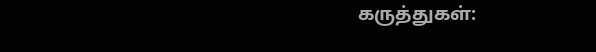கருத்துகள்: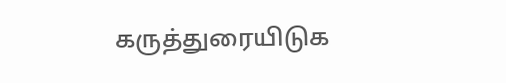கருத்துரையிடுக